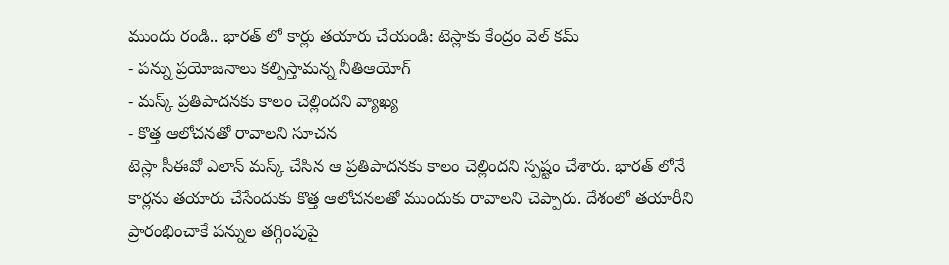ముందు రండి.. భారత్ లో కార్లు తయారు చేయండి: టెస్లాకు కేంద్రం వెల్ కమ్
- పన్ను ప్రయోజనాలు కల్పిస్తామన్న నీతిఆయోగ్
- మస్క్ ప్రతిపాదనకు కాలం చెల్లిందని వ్యాఖ్య
- కొత్త ఆలోచనతో రావాలని సూచన
టెస్లా సీఈవో ఎలాన్ మస్క్ చేసిన ఆ ప్రతిపాదనకు కాలం చెల్లిందని స్పష్టం చేశారు. భారత్ లోనే కార్లను తయారు చేసేందుకు కొత్త ఆలోచనలతో ముందుకు రావాలని చెప్పారు. దేశంలో తయారీని ప్రారంభించాకే పన్నుల తగ్గింపుపై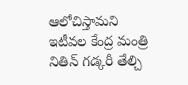ఆలోచిస్తామని ఇటీవల కేంద్ర మంత్రి నితిన్ గడ్కరీ తేల్చి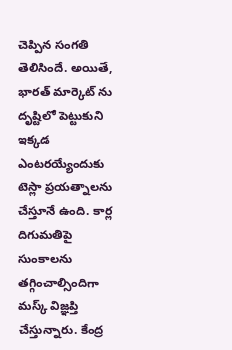చెప్పిన సంగతి తెలిసిందే. అయితే, భారత్ మార్కెట్ ను దృష్టిలో పెట్టుకుని ఇక్కడ ఎంటరయ్యేందుకు టెస్లా ప్రయత్నాలను చేస్తూనే ఉంది. కార్ల దిగుమతిపై సుంకాలను తగ్గించాల్సిందిగా మస్క్ విజ్ఞప్తి చేస్తున్నారు. కేంద్ర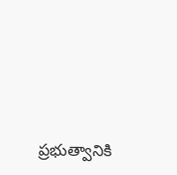ప్రభుత్వానికి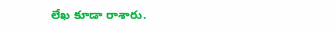లేఖ కూడా రాశారు.